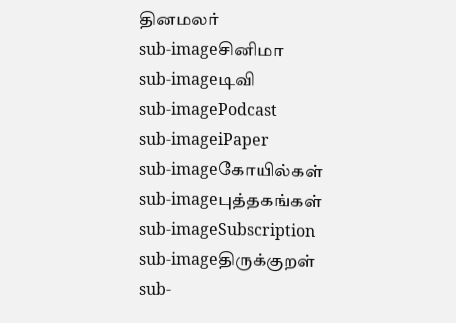தினமலர்
sub-imageசினிமா
sub-imageடிவி
sub-imagePodcast
sub-imageiPaper
sub-imageகோயில்கள்
sub-imageபுத்தகங்கள்
sub-imageSubscription
sub-imageதிருக்குறள்
sub-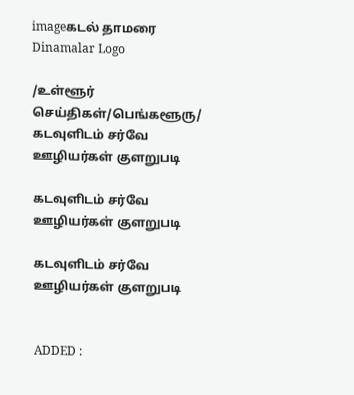imageகடல் தாமரை
Dinamalar Logo

/உள்ளூர் செய்திகள்/பெங்களூரு/ கடவுளிடம் சர்வே ஊழியர்கள் குளறுபடி

கடவுளிடம் சர்வே ஊழியர்கள் குளறுபடி

கடவுளிடம் சர்வே ஊழியர்கள் குளறுபடி


ADDED :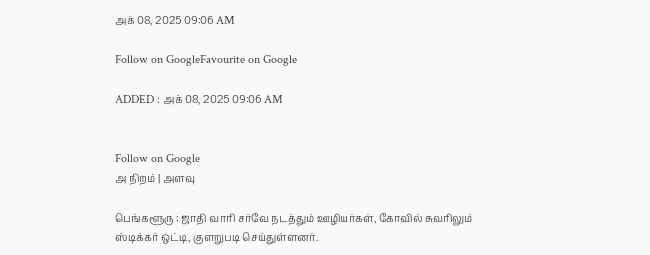அக் 08, 2025 09:06 AM

Follow on GoogleFavourite on Google

ADDED : அக் 08, 2025 09:06 AM


Follow on Google
அ நிறம் | அளவு

பெங்களூரு : ஜாதி வாரி சர்வே நடத்தும் ஊழியர்கள், கோவில் சுவரிலும் ஸ்டிக்கர் ஒட்டி, குளறுபடி செய்துள்ளனர்.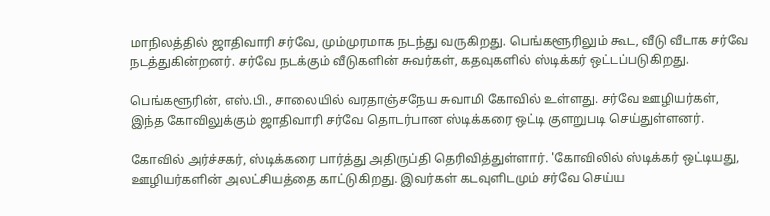மாநிலத்தில் ஜாதிவாரி சர்வே, மும்முரமாக நடந்து வருகிறது. பெங்களூரிலும் கூட, வீடு வீடாக சர்வே நடத்துகின்றனர். சர்வே நடக்கும் வீடுகளின் சுவர்கள், கதவுகளில் ஸ்டிக்கர் ஒட்டப்படுகிறது.

பெங்களூரின், எஸ்.பி., சாலையில் வரதாஞ்சநேய சுவாமி கோவில் உள்ளது. சர்வே ஊழியர்கள், இந்த கோவிலுக்கும் ஜாதிவாரி சர்வே தொடர்பான ஸ்டிக்கரை ஒட்டி குளறுபடி செய்துள்ளனர்.

கோவில் அர்ச்சகர், ஸ்டிக்கரை பார்த்து அதிருப்தி தெரிவித்துள்ளார். 'கோவிலில் ஸ்டிக்கர் ஒட்டியது, ஊழியர்களின் அலட்சியத்தை காட்டுகிறது. இவர்கள் கடவுளிடமும் சர்வே செய்ய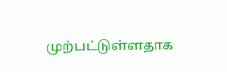முற்பட்டுள்ளதாக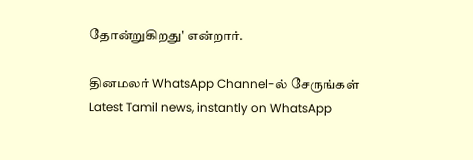தோன்றுகிறது' என்றார்.

தினமலர் WhatsApp Channel-ல் சேருங்கள்
Latest Tamil news, instantly on WhatsApp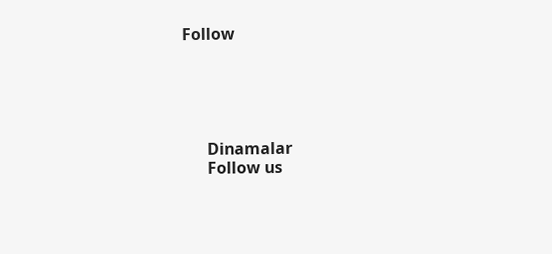Follow





      Dinamalar
      Follow us